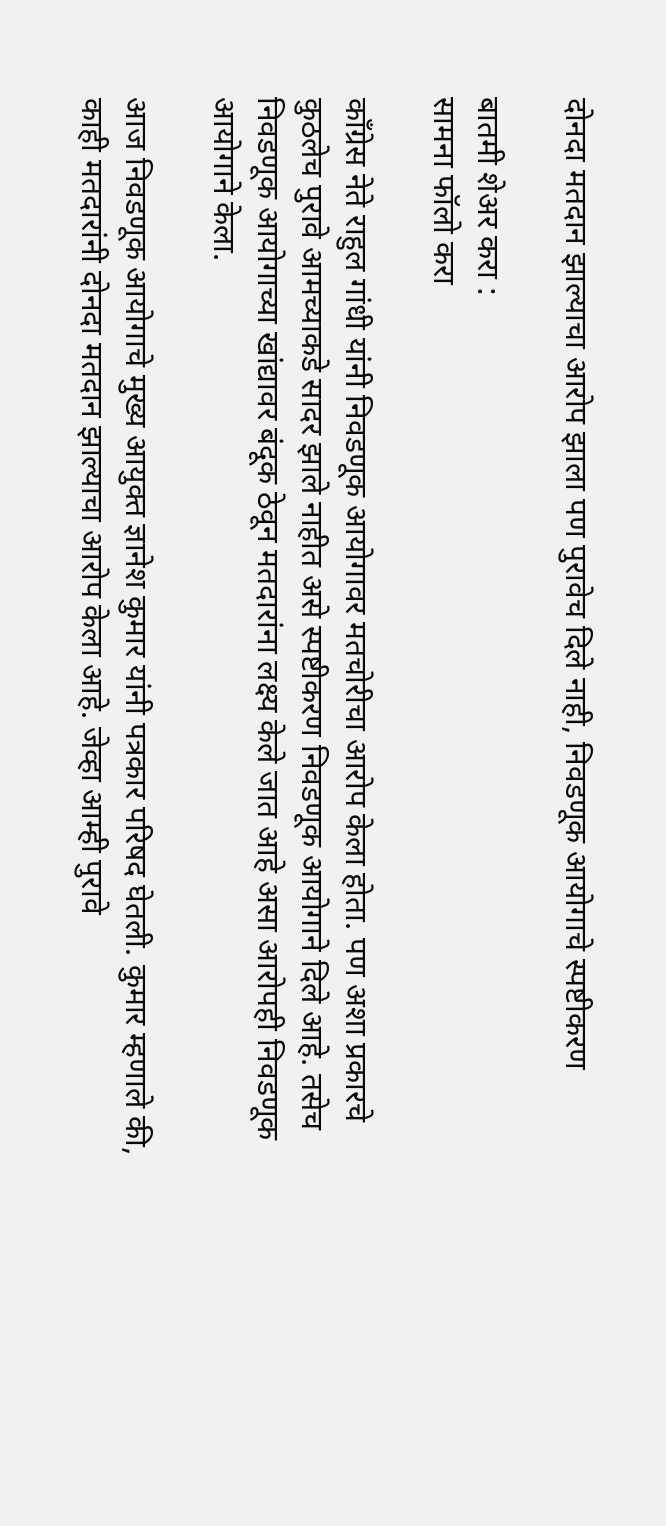दोनदा मतदान झाल्याचा आरोप झाला पण पुरावेच दिले नाही, निवडणूक आयोगाचे स्पष्टीकरण

बातमी शेअर करा :
सामना फॉलो करा

काँग्रेस नेते राहुल गांधी यांनी निवडणूक आयोगावर मतचोरीचा आरोप केला होता. पण अशा प्रकारचे कुठलेच पुरावे आमच्याकडे सादर झाले नाहीत असे स्पष्टीकरण निवडणूक आयोगाने दिले आहे. तसेच निवडणूक आयोगाच्या खांद्यावर बंदूक ठेवून मतदारांना लक्ष्य केले जात आहे असा आरोपही निवडणूक आयोगाने केला.

आज निवडणूक आयोगाचे मुख्य आयुक्त ज्ञानेश कुमार यांनी पत्रकार परिषद घेतली. कुमार म्हणाले की, काही मतदारांनी दोनदा मतदान झाल्याचा आरोप केला आहे. जेव्हा आम्ही पुरावे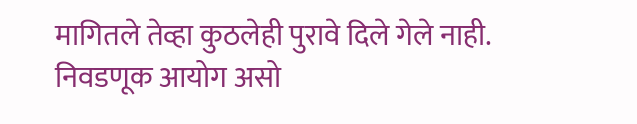मागितले तेव्हा कुठलेही पुरावे दिले गेले नाही. निवडणूक आयोग असो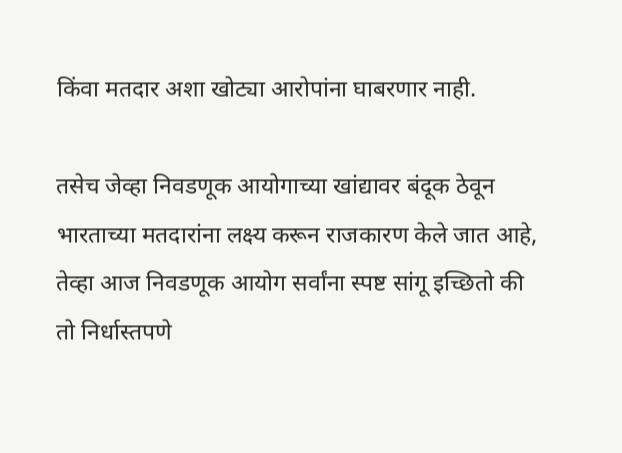किंवा मतदार अशा खोट्या आरोपांना घाबरणार नाही.

तसेच जेव्हा निवडणूक आयोगाच्या खांद्यावर बंदूक ठेवून भारताच्या मतदारांना लक्ष्य करून राजकारण केले जात आहे, तेव्हा आज निवडणूक आयोग सर्वांना स्पष्ट सांगू इच्छितो की तो निर्धास्तपणे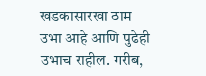खडकासारखा ठाम उभा आहे आणि पुढेही उभाच राहील. गरीब,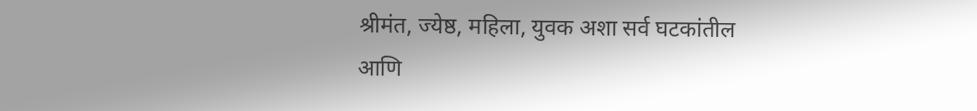श्रीमंत, ज्येष्ठ, महिला, युवक अशा सर्व घटकांतील आणि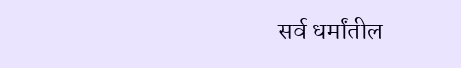सर्व धर्मांतील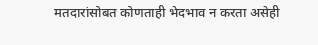मतदारांसोबत कोणताही भेदभाव न करता असेही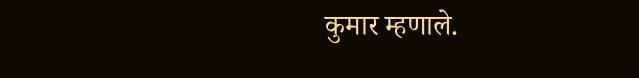कुमार म्हणाले.